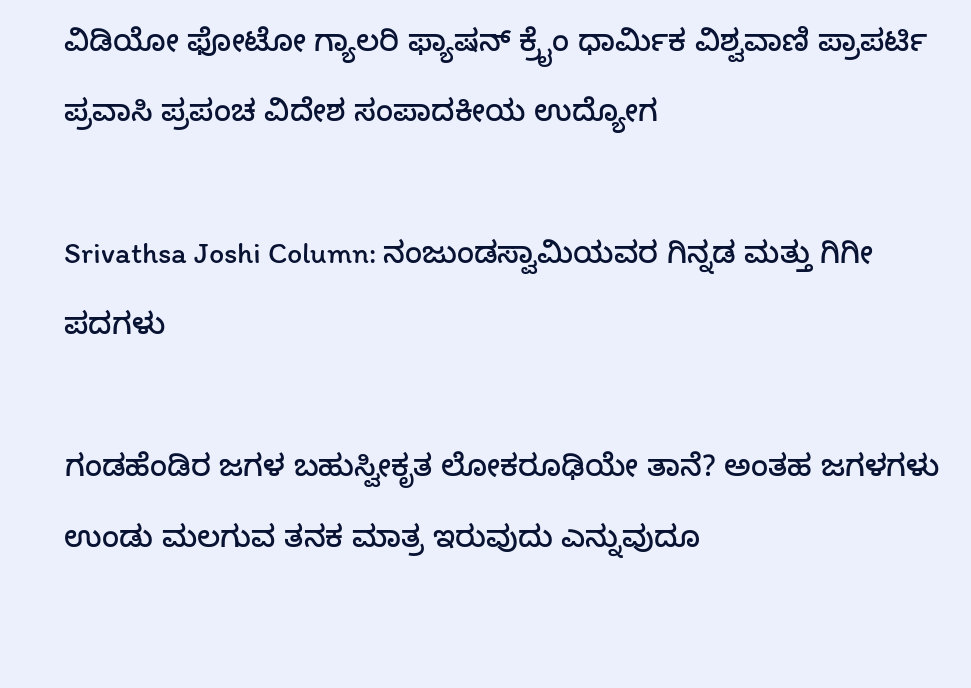ವಿಡಿಯೋ ಫೋಟೋ ಗ್ಯಾಲರಿ ಫ್ಯಾಷನ್ ಕ್ರೈಂ ಧಾರ್ಮಿಕ ವಿಶ್ವವಾಣಿ ಪ್ರಾಪರ್ಟಿ ಪ್ರವಾಸಿ ಪ್ರಪಂಚ ವಿದೇಶ ಸಂಪಾದಕೀಯ ಉದ್ಯೋಗ

Srivathsa Joshi Column: ನಂಜುಂಡಸ್ವಾಮಿಯವರ ಗಿನ್ನಡ ಮತ್ತು ಗಿಗೀ ಪದಗಳು

ಗಂಡಹೆಂಡಿರ ಜಗಳ ಬಹುಸ್ವೀಕೃತ ಲೋಕರೂಢಿಯೇ ತಾನೆ? ಅಂತಹ ಜಗಳಗಳು ಉಂಡು ಮಲಗುವ ತನಕ ಮಾತ್ರ ಇರುವುದು ಎನ್ನುವುದೂ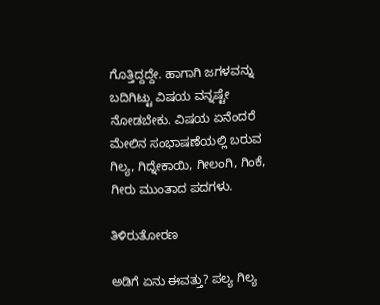ಗೊತ್ತಿದ್ದದ್ದೇ. ಹಾಗಾಗಿ ಜಗಳವನ್ನು ಬದಿಗಿಟ್ಟು ವಿಷಯ ವನ್ನಷ್ಟೇ ನೋಡಬೇಕು. ವಿಷಯ ಏನೆಂದರೆ ಮೇಲಿನ ಸಂಭಾಷಣೆಯಲ್ಲಿ ಬರುವ ಗಿಲ್ಯ, ಗಿದ್ನೇಕಾಯಿ, ಗೀಲಂಗಿ, ಗಿಂಕೆ, ಗೀರು ಮುಂತಾದ ಪದಗಳು.

ತಿಳಿರುತೋರಣ

ಅಡಿಗೆ ಏನು ಈವತ್ತು? ಪಲ್ಯ ಗಿಲ್ಯ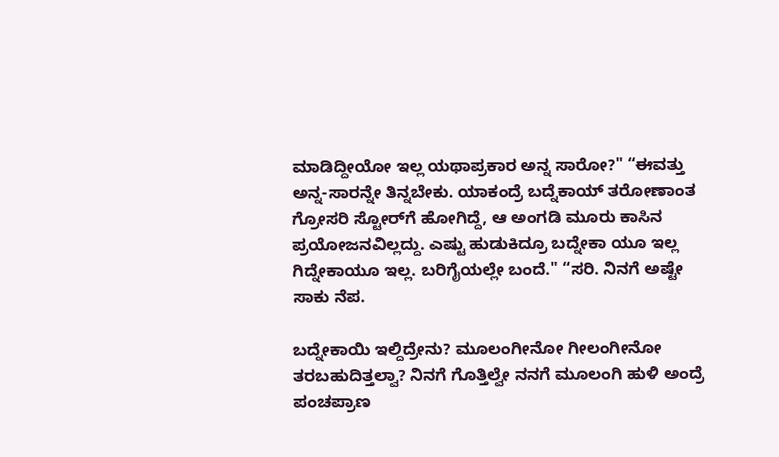ಮಾಡಿದ್ದೀಯೋ ಇಲ್ಲ ಯಥಾಪ್ರಕಾರ ಅನ್ನ ಸಾರೋ?" “ಈವತ್ತು ಅನ್ನ-ಸಾರನ್ನೇ ತಿನ್ನಬೇಕು. ಯಾಕಂದ್ರೆ ಬದ್ನೆಕಾಯ್ ತರೋಣಾಂತ ಗ್ರೋಸರಿ ಸ್ಟೋರ್‌ಗೆ ಹೋಗಿದ್ದೆ, ಆ ಅಂಗಡಿ ಮೂರು ಕಾಸಿನ ಪ್ರಯೋಜನವಿಲ್ಲದ್ದು. ಎಷ್ಟು ಹುಡುಕಿದ್ರೂ ಬದ್ನೇಕಾ ಯೂ ಇಲ್ಲ ಗಿದ್ನೇಕಾಯೂ ಇಲ್ಲ. ಬರಿಗೈಯಲ್ಲೇ ಬಂದೆ." “ಸರಿ. ನಿನಗೆ ಅಷ್ಟೇ ಸಾಕು ನೆಪ.

ಬದ್ನೇಕಾಯಿ ಇಲ್ದಿದ್ರೇನು? ಮೂಲಂಗೀನೋ ಗೀಲಂಗೀನೋ ತರಬಹುದಿತ್ತಲ್ವಾ? ನಿನಗೆ ಗೊತ್ತಿಲ್ವೇ ನನಗೆ ಮೂಲಂಗಿ ಹುಳಿ ಅಂದ್ರೆ ಪಂಚಪ್ರಾಣ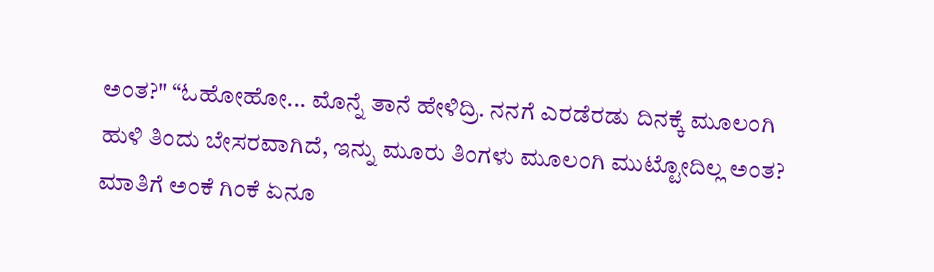ಅಂತ?" “ಓಹೋಹೋ... ಮೊನ್ನೆ ತಾನೆ ಹೇಳಿದ್ರಿ. ನನಗೆ ಎರಡೆರಡು ದಿನಕ್ಕೆ ಮೂಲಂಗಿ ಹುಳಿ ತಿಂದು ಬೇಸರವಾಗಿದೆ, ಇನ್ನು ಮೂರು ತಿಂಗಳು ಮೂಲಂಗಿ ಮುಟ್ಟೋದಿಲ್ಲ ಅಂತ? ಮಾತಿಗೆ ಅಂಕೆ ಗಿಂಕೆ ಏನೂ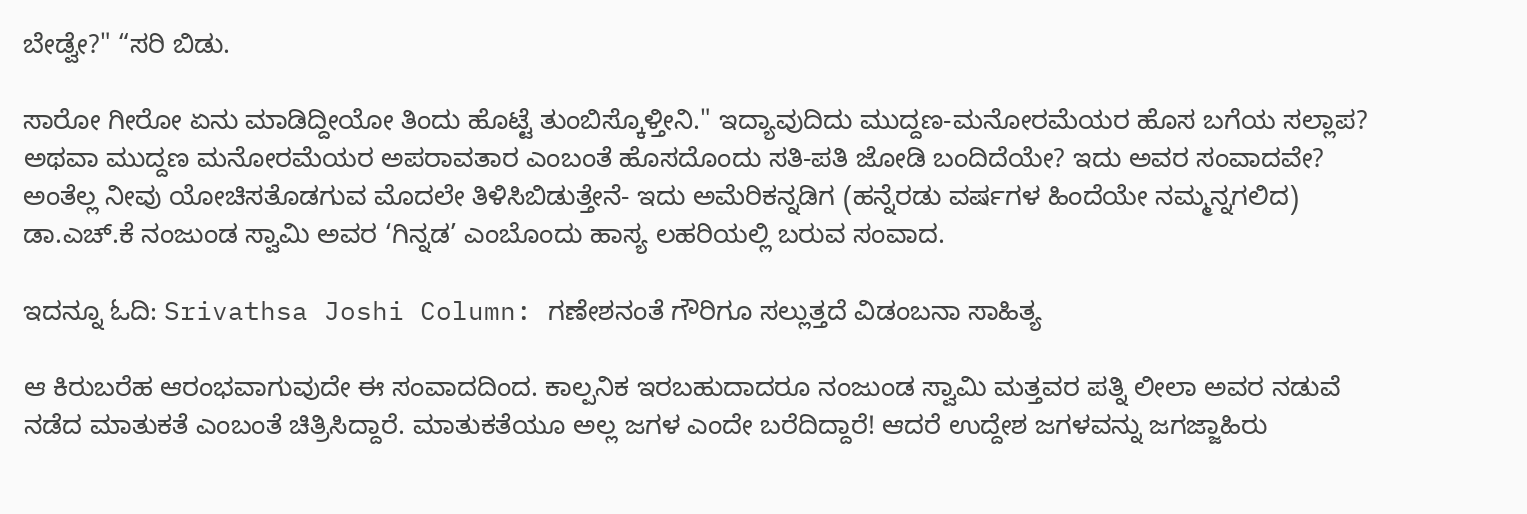ಬೇಡ್ವೇ?" “ಸರಿ ಬಿಡು.

ಸಾರೋ ಗೀರೋ ಏನು ಮಾಡಿದ್ದೀಯೋ ತಿಂದು ಹೊಟ್ಟೆ ತುಂಬಿಸ್ಕೊಳ್ತೀನಿ." ಇದ್ಯಾವುದಿದು ಮುದ್ದಣ-ಮನೋರಮೆಯರ ಹೊಸ ಬಗೆಯ ಸಲ್ಲಾಪ? ಅಥವಾ ಮುದ್ದಣ ಮನೋರಮೆಯರ ಅಪರಾವತಾರ ಎಂಬಂತೆ ಹೊಸದೊಂದು ಸತಿ-ಪತಿ ಜೋಡಿ ಬಂದಿದೆಯೇ? ಇದು ಅವರ ಸಂವಾದವೇ? ಅಂತೆಲ್ಲ ನೀವು ಯೋಚಿಸತೊಡಗುವ ಮೊದಲೇ ತಿಳಿಸಿಬಿಡುತ್ತೇನೆ- ಇದು ಅಮೆರಿಕನ್ನಡಿಗ (ಹನ್ನೆರಡು ವರ್ಷಗಳ ಹಿಂದೆಯೇ ನಮ್ಮನ್ನಗಲಿದ) ಡಾ.ಎಚ್.ಕೆ ನಂಜುಂಡ ಸ್ವಾಮಿ ಅವರ ‘ಗಿನ್ನಡ’ ಎಂಬೊಂದು ಹಾಸ್ಯ ಲಹರಿಯಲ್ಲಿ ಬರುವ ಸಂವಾದ.

ಇದನ್ನೂ ಓದಿ: Srivathsa Joshi Column: ಗಣೇಶನಂತೆ ಗೌರಿಗೂ ಸಲ್ಲುತ್ತದೆ ವಿಡಂಬನಾ ಸಾಹಿತ್ಯ

ಆ ಕಿರುಬರೆಹ ಆರಂಭವಾಗುವುದೇ ಈ ಸಂವಾದದಿಂದ. ಕಾಲ್ಪನಿಕ ಇರಬಹುದಾದರೂ ನಂಜುಂಡ ಸ್ವಾಮಿ ಮತ್ತವರ ಪತ್ನಿ ಲೀಲಾ ಅವರ ನಡುವೆ ನಡೆದ ಮಾತುಕತೆ ಎಂಬಂತೆ ಚಿತ್ರಿಸಿದ್ದಾರೆ. ಮಾತುಕತೆಯೂ ಅಲ್ಲ ಜಗಳ ಎಂದೇ ಬರೆದಿದ್ದಾರೆ! ಆದರೆ ಉದ್ದೇಶ ಜಗಳವನ್ನು ಜಗಜ್ಜಾಹಿರು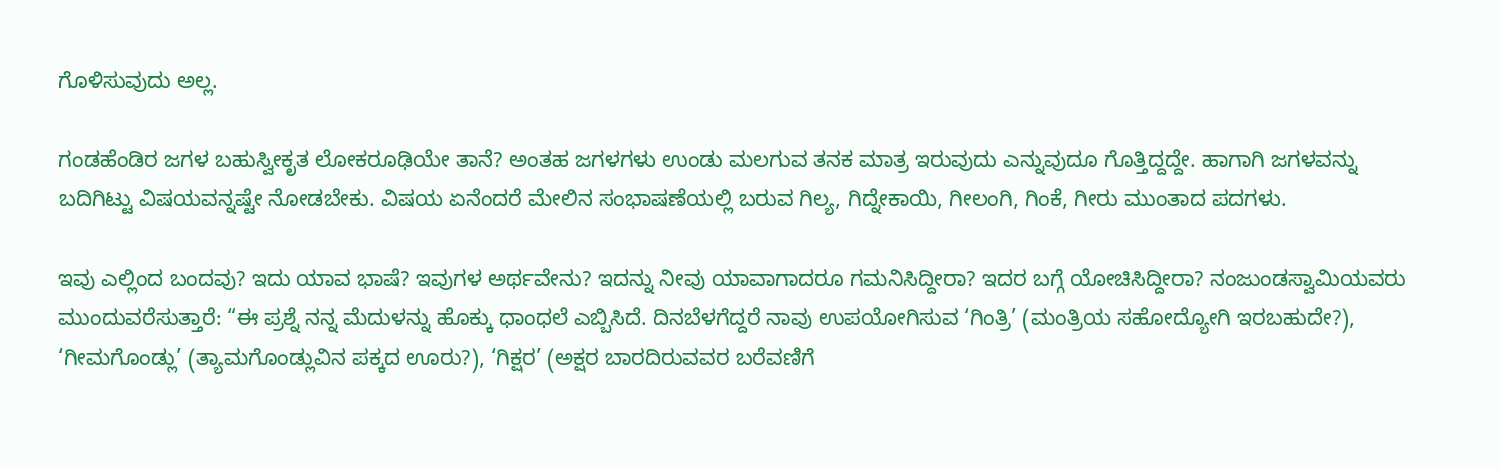ಗೊಳಿಸುವುದು ಅಲ್ಲ.

ಗಂಡಹೆಂಡಿರ ಜಗಳ ಬಹುಸ್ವೀಕೃತ ಲೋಕರೂಢಿಯೇ ತಾನೆ? ಅಂತಹ ಜಗಳಗಳು ಉಂಡು ಮಲಗುವ ತನಕ ಮಾತ್ರ ಇರುವುದು ಎನ್ನುವುದೂ ಗೊತ್ತಿದ್ದದ್ದೇ. ಹಾಗಾಗಿ ಜಗಳವನ್ನು ಬದಿಗಿಟ್ಟು ವಿಷಯವನ್ನಷ್ಟೇ ನೋಡಬೇಕು. ವಿಷಯ ಏನೆಂದರೆ ಮೇಲಿನ ಸಂಭಾಷಣೆಯಲ್ಲಿ ಬರುವ ಗಿಲ್ಯ, ಗಿದ್ನೇಕಾಯಿ, ಗೀಲಂಗಿ, ಗಿಂಕೆ, ಗೀರು ಮುಂತಾದ ಪದಗಳು.

ಇವು ಎಲ್ಲಿಂದ ಬಂದವು? ಇದು ಯಾವ ಭಾಷೆ? ಇವುಗಳ ಅರ್ಥವೇನು? ಇದನ್ನು ನೀವು ಯಾವಾಗಾದರೂ ಗಮನಿಸಿದ್ದೀರಾ? ಇದರ ಬಗ್ಗೆ ಯೋಚಿಸಿದ್ದೀರಾ? ನಂಜುಂಡಸ್ವಾಮಿಯವರು ಮುಂದುವರೆಸುತ್ತಾರೆ: “ಈ ಪ್ರಶ್ನೆ ನನ್ನ ಮೆದುಳನ್ನು ಹೊಕ್ಕು ಧಾಂಧಲೆ ಎಬ್ಬಿಸಿದೆ. ದಿನಬೆಳಗೆದ್ದರೆ ನಾವು ಉಪಯೋಗಿಸುವ ‘ಗಿಂತ್ರಿ’ (ಮಂತ್ರಿಯ ಸಹೋದ್ಯೋಗಿ ಇರಬಹುದೇ?), ‘ಗೀಮಗೊಂಡ್ಲು’ (ತ್ಯಾಮಗೊಂಡ್ಲುವಿನ ಪಕ್ಕದ ಊರು?), ‘ಗಿಕ್ಷರ’ (ಅಕ್ಷರ ಬಾರದಿರುವವರ ಬರೆವಣಿಗೆ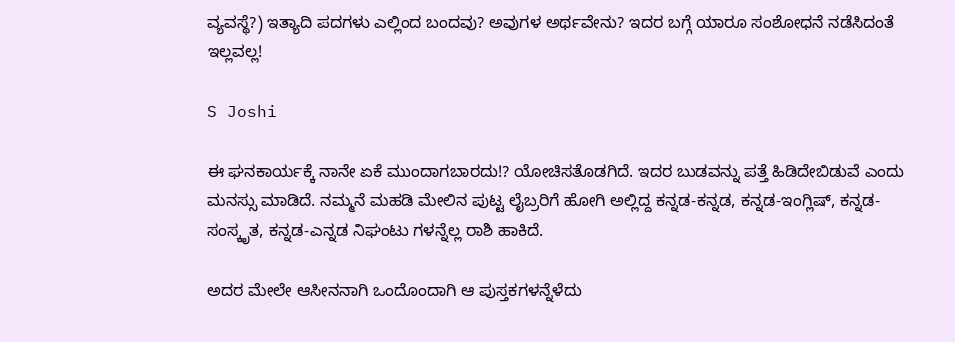ವ್ಯವಸ್ಥೆ?) ಇತ್ಯಾದಿ ಪದಗಳು ಎಲ್ಲಿಂದ ಬಂದವು? ಅವುಗಳ ಅರ್ಥವೇನು? ಇದರ ಬಗ್ಗೆ ಯಾರೂ ಸಂಶೋಧನೆ ನಡೆಸಿದಂತೆ ಇಲ್ಲವಲ್ಲ!

S Joshi

ಈ ಘನಕಾರ್ಯಕ್ಕೆ ನಾನೇ ಏಕೆ ಮುಂದಾಗಬಾರದು!? ಯೋಚಿಸತೊಡಗಿದೆ. ಇದರ ಬುಡವನ್ನು ಪತ್ತೆ ಹಿಡಿದೇಬಿಡುವೆ ಎಂದು ಮನಸ್ಸು ಮಾಡಿದೆ. ನಮ್ಮನೆ ಮಹಡಿ ಮೇಲಿನ ಪುಟ್ಟ ಲೈಬ್ರರಿಗೆ ಹೋಗಿ ಅಲ್ಲಿದ್ದ ಕನ್ನಡ-ಕನ್ನಡ, ಕನ್ನಡ-ಇಂಗ್ಲಿಷ್, ಕನ್ನಡ-ಸಂಸ್ಕೃತ, ಕನ್ನಡ-ಎನ್ನಡ ನಿಘಂಟು ಗಳನ್ನೆಲ್ಲ ರಾಶಿ ಹಾಕಿದೆ.

ಅದರ ಮೇಲೇ ಆಸೀನನಾಗಿ ಒಂದೊಂದಾಗಿ ಆ ಪುಸ್ತಕಗಳನ್ನೆಳೆದು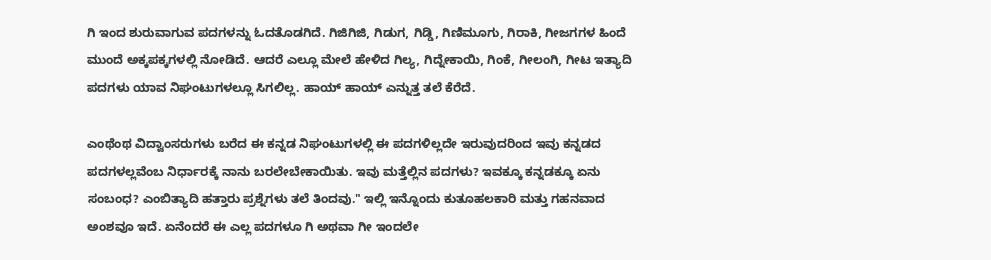ಗಿ ಇಂದ ಶುರುವಾಗುವ ಪದಗಳನ್ನು ಓದತೊಡಗಿದೆ. ಗಿಜಿಗಿಜಿ, ಗಿಡುಗ, ಗಿಡ್ಡಿ, ಗಿಣಿಮೂಗು, ಗಿರಾಕಿ, ಗೀಜಗಗಳ ಹಿಂದೆ ಮುಂದೆ ಅಕ್ಕಪಕ್ಕಗಳಲ್ಲಿ ನೋಡಿದೆ. ಆದರೆ ಎಲ್ಲೂ ಮೇಲೆ ಹೇಳಿದ ಗಿಲ್ಯ, ಗಿದ್ನೇಕಾಯಿ, ಗಿಂಕೆ, ಗೀಲಂಗಿ, ಗೀಟ ಇತ್ಯಾದಿ ಪದಗಳು ಯಾವ ನಿಘಂಟುಗಳಲ್ಲೂ ಸಿಗಲಿಲ್ಲ. ಹಾಯ್ ಹಾಯ್ ಎನ್ನುತ್ತ ತಲೆ ಕೆರೆದೆ.

ಎಂಥೆಂಥ ವಿದ್ವಾಂಸರುಗಳು ಬರೆದ ಈ ಕನ್ನಡ ನಿಘಂಟುಗಳಲ್ಲಿ ಈ ಪದಗಳಿಲ್ಲದೇ ಇರುವುದರಿಂದ ಇವು ಕನ್ನಡದ ಪದಗಳಲ್ಲವೆಂಬ ನಿರ್ಧಾರಕ್ಕೆ ನಾನು ಬರಲೇಬೇಕಾಯಿತು. ಇವು ಮತ್ತೆಲ್ಲಿನ ಪದಗಳು? ಇವಕ್ಕೂ ಕನ್ನಡಕ್ಕೂ ಏನು ಸಂಬಂಧ? ಎಂಬಿತ್ಯಾದಿ ಹತ್ತಾರು ಪ್ರಶ್ನೆಗಳು ತಲೆ ತಿಂದವು." ಇಲ್ಲಿ ಇನ್ನೊಂದು ಕುತೂಹಲಕಾರಿ ಮತ್ತು ಗಹನವಾದ ಅಂಶವೂ ಇದೆ. ಏನೆಂದರೆ ಈ ಎಲ್ಲ ಪದಗಳೂ ಗಿ ಅಥವಾ ಗೀ ಇಂದಲೇ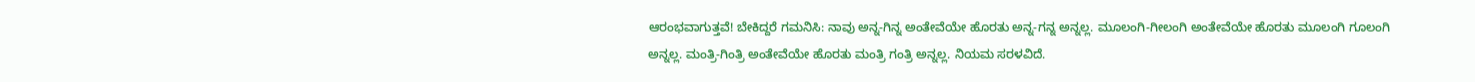ಆರಂಭವಾಗುತ್ತವೆ! ಬೇಕಿದ್ದರೆ ಗಮನಿಸಿ: ನಾವು ಅನ್ನ-ಗಿನ್ನ ಅಂತೇವೆಯೇ ಹೊರತು ಅನ್ನ-ಗನ್ನ ಅನ್ನಲ್ಲ. ಮೂಲಂಗಿ-ಗೀಲಂಗಿ ಅಂತೇವೆಯೇ ಹೊರತು ಮೂಲಂಗಿ ಗೂಲಂಗಿ ಅನ್ನಲ್ಲ. ಮಂತ್ರಿ-ಗಿಂತ್ರಿ ಅಂತೇವೆಯೇ ಹೊರತು ಮಂತ್ರಿ ಗಂತ್ರಿ ಅನ್ನಲ್ಲ. ನಿಯಮ ಸರಳವಿದೆ.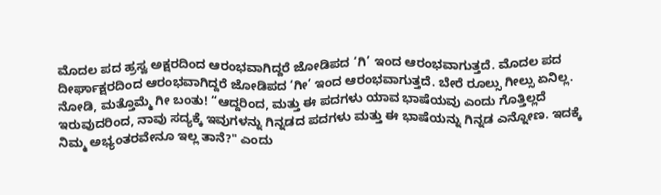ಮೊದಲ ಪದ ಹ್ರಸ್ವ ಅಕ್ಷರದಿಂದ ಆರಂಭವಾಗಿದ್ದರೆ ಜೋಡಿಪದ ‘ಗಿ’ ಇಂದ ಆರಂಭವಾಗುತ್ತದೆ. ಮೊದಲ ಪದ ದೀರ್ಘಾಕ್ಷರದಿಂದ ಆರಂಭವಾಗಿದ್ದರೆ ಜೋಡಿಪದ ‘ಗೀ’ ಇಂದ ಆರಂಭವಾಗುತ್ತದೆ. ಬೇರೆ ರೂಲ್ಸು ಗೀಲ್ಸು ಏನಿಲ್ಲ. ನೋಡಿ, ಮತ್ತೊಮ್ಮೆ ಗೀ ಬಂತು! “ಆದ್ದರಿಂದ, ಮತ್ತು ಈ ಪದಗಳು ಯಾವ ಭಾಷೆಯವು ಎಂದು ಗೊತ್ತಿಲ್ಲದೆ ಇರುವುದರಿಂದ, ನಾವು ಸದ್ಯಕ್ಕೆ ಇವುಗಳನ್ನು ಗಿನ್ನಡದ ಪದಗಳು ಮತ್ತು ಈ ಭಾಷೆಯನ್ನು ಗಿನ್ನಡ ಎನ್ನೋಣ. ಇದಕ್ಕೆ ನಿಮ್ಮ ಅಭ್ಯಂತರವೇನೂ ಇಲ್ಲ ತಾನೆ?" ಎಂದು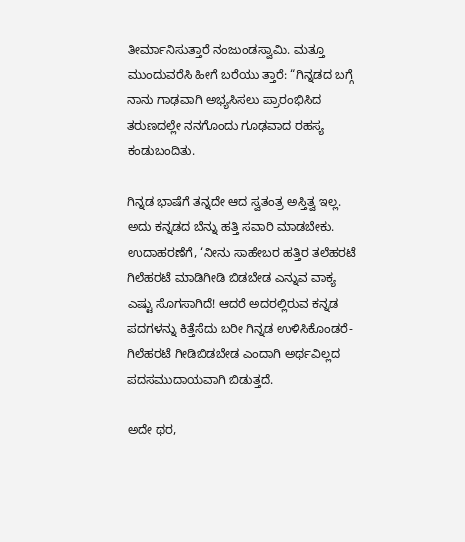ತೀರ್ಮಾನಿಸುತ್ತಾರೆ ನಂಜುಂಡಸ್ವಾಮಿ. ಮತ್ತೂ ಮುಂದುವರೆಸಿ ಹೀಗೆ ಬರೆಯು ತ್ತಾರೆ: “ಗಿನ್ನಡದ ಬಗ್ಗೆ ನಾನು ಗಾಢವಾಗಿ ಅಭ್ಯಸಿಸಲು ಪ್ರಾರಂಭಿಸಿದ ತರುಣದಲ್ಲೇ ನನಗೊಂದು ಗೂಢವಾದ ರಹಸ್ಯ ಕಂಡುಬಂದಿತು.

ಗಿನ್ನಡ ಭಾಷೆಗೆ ತನ್ನದೇ ಆದ ಸ್ವತಂತ್ರ ಅಸ್ತಿತ್ವ ಇಲ್ಲ. ಅದು ಕನ್ನಡದ ಬೆನ್ನು ಹತ್ತಿ ಸವಾರಿ ಮಾಡಬೇಕು. ಉದಾಹರಣೆಗೆ, ‘ನೀನು ಸಾಹೇಬರ ಹತ್ತಿರ ತಲೆಹರಟೆ ಗಿಲೆಹರಟೆ ಮಾಡಿಗೀಡಿ ಬಿಡಬೇಡ ಎನ್ನುವ ವಾಕ್ಯ ಎಷ್ಟು ಸೊಗಸಾಗಿದೆ! ಆದರೆ ಅದರಲ್ಲಿರುವ ಕನ್ನಡ ಪದಗಳನ್ನು ಕಿತ್ತೆಸೆದು ಬರೀ ಗಿನ್ನಡ ಉಳಿಸಿಕೊಂಡರೆ- ಗಿಲೆಹರಟೆ ಗೀಡಿಬಿಡಬೇಡ ಎಂದಾಗಿ ಅರ್ಥವಿಲ್ಲದ ಪದಸಮುದಾಯವಾಗಿ ಬಿಡುತ್ತದೆ.

ಅದೇ ಥರ,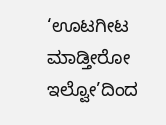‘ಊಟಗೀಟ ಮಾಡ್ತೀರೋ ಇಲ್ವೋ’ದಿಂದ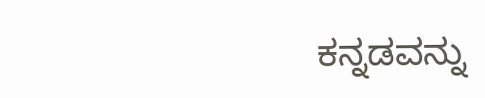ಕನ್ನಡವನ್ನು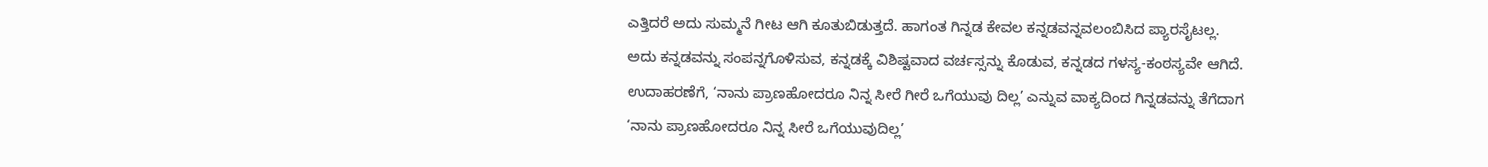ಎತ್ತಿದರೆ ಅದು ಸುಮ್ಮನೆ ಗೀಟ ಆಗಿ ಕೂತುಬಿಡುತ್ತದೆ. ಹಾಗಂತ ಗಿನ್ನಡ ಕೇವಲ ಕನ್ನಡವನ್ನವಲಂಬಿಸಿದ ಪ್ಯಾರಸೈಟಲ್ಲ. ಅದು ಕನ್ನಡವನ್ನು ಸಂಪನ್ನಗೊಳಿಸುವ, ಕನ್ನಡಕ್ಕೆ ವಿಶಿಷ್ಟವಾದ ವರ್ಚಸ್ಸನ್ನು ಕೊಡುವ, ಕನ್ನಡದ ಗಳಸ್ಯ-ಕಂಠಸ್ಯವೇ ಆಗಿದೆ. ಉದಾಹರಣೆಗೆ, ‘ನಾನು ಪ್ರಾಣಹೋದರೂ ನಿನ್ನ ಸೀರೆ ಗೀರೆ ಒಗೆಯುವು ದಿಲ್ಲ’ ಎನ್ನುವ ವಾಕ್ಯದಿಂದ ಗಿನ್ನಡವನ್ನು ತೆಗೆದಾಗ ‘ನಾನು ಪ್ರಾಣಹೋದರೂ ನಿನ್ನ ಸೀರೆ ಒಗೆಯುವುದಿಲ್ಲ’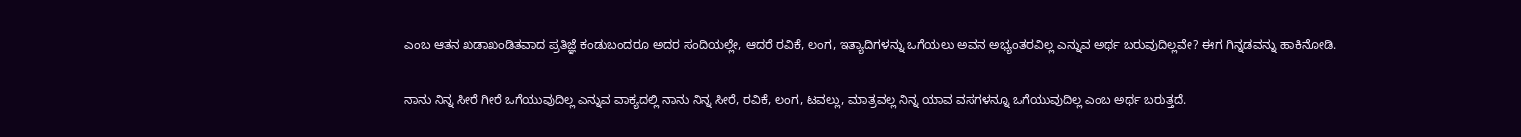ಎಂಬ ಆತನ ಖಡಾಖಂಡಿತವಾದ ಪ್ರತಿಜ್ಞೆ ಕಂಡುಬಂದರೂ ಅದರ ಸಂದಿಯಲ್ಲೇ, ಆದರೆ ರವಿಕೆ, ಲಂಗ, ಇತ್ಯಾದಿಗಳನ್ನು ಒಗೆಯಲು ಅವನ ಅಭ್ಯಂತರವಿಲ್ಲ ಎನ್ನುವ ಅರ್ಥ ಬರುವುದಿಲ್ಲವೇ? ಈಗ ಗಿನ್ನಡವನ್ನು ಹಾಕಿನೋಡಿ.

ನಾನು ನಿನ್ನ ಸೀರೆ ಗೀರೆ ಒಗೆಯುವುದಿಲ್ಲ ಎನ್ನುವ ವಾಕ್ಯದಲ್ಲಿ ನಾನು ನಿನ್ನ ಸೀರೆ, ರವಿಕೆ, ಲಂಗ, ಟವಲ್ಲು, ಮಾತ್ರವಲ್ಲ ನಿನ್ನ ಯಾವ ವಸಗಳನ್ನೂ ಒಗೆಯುವುದಿಲ್ಲ ಎಂಬ ಅರ್ಥ ಬರುತ್ತದೆ.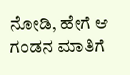ನೋಡಿ, ಹೇಗೆ ಆ ಗಂಡನ ಮಾತಿಗೆ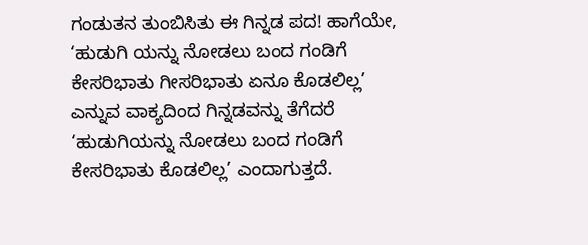ಗಂಡುತನ ತುಂಬಿಸಿತು ಈ ಗಿನ್ನಡ ಪದ! ಹಾಗೆಯೇ, ‘ಹುಡುಗಿ ಯನ್ನು ನೋಡಲು ಬಂದ ಗಂಡಿಗೆ ಕೇಸರಿಭಾತು ಗೀಸರಿಭಾತು ಏನೂ ಕೊಡಲಿಲ್ಲ’ ಎನ್ನುವ ವಾಕ್ಯದಿಂದ ಗಿನ್ನಡವನ್ನು ತೆಗೆದರೆ ‘ಹುಡುಗಿಯನ್ನು ನೋಡಲು ಬಂದ ಗಂಡಿಗೆ ಕೇಸರಿಭಾತು ಕೊಡಲಿಲ್ಲ’ ಎಂದಾಗುತ್ತದೆ.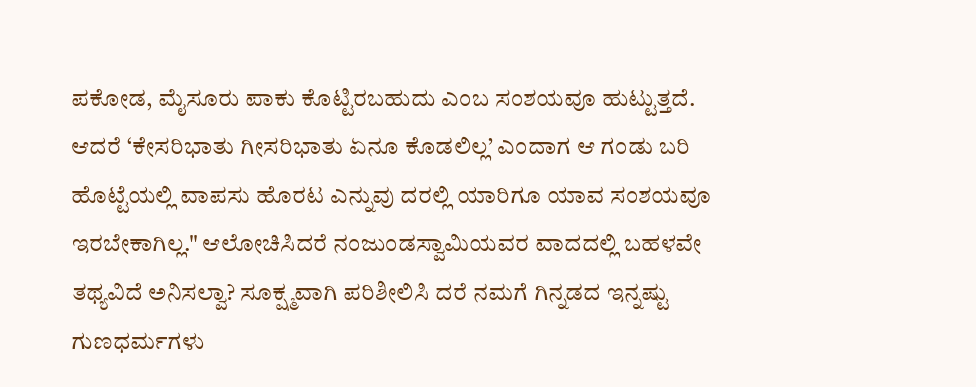ಪಕೋಡ, ಮೈಸೂರು ಪಾಕು ಕೊಟ್ಟಿರಬಹುದು ಎಂಬ ಸಂಶಯವೂ ಹುಟ್ಟುತ್ತದೆ. ಆದರೆ ‘ಕೇಸರಿಭಾತು ಗೀಸರಿಭಾತು ಏನೂ ಕೊಡಲಿಲ್ಲ’ ಎಂದಾಗ ಆ ಗಂಡು ಬರಿ ಹೊಟ್ಟೆಯಲ್ಲಿ ವಾಪಸು ಹೊರಟ ಎನ್ನುವು ದರಲ್ಲಿ ಯಾರಿಗೂ ಯಾವ ಸಂಶಯವೂ ಇರಬೇಕಾಗಿಲ್ಲ." ಆಲೋಚಿಸಿದರೆ ನಂಜುಂಡಸ್ವಾಮಿಯವರ ವಾದದಲ್ಲಿ ಬಹಳವೇ ತಥ್ಯವಿದೆ ಅನಿಸಲ್ವಾ? ಸೂಕ್ಷ್ಮವಾಗಿ ಪರಿಶೀಲಿಸಿ ದರೆ ನಮಗೆ ಗಿನ್ನಡದ ಇನ್ನಷ್ಟು ಗುಣಧರ್ಮಗಳು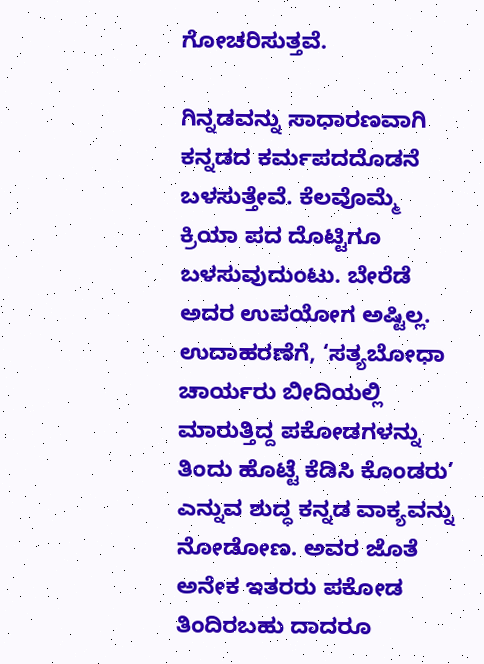ಗೋಚರಿಸುತ್ತವೆ.

ಗಿನ್ನಡವನ್ನು ಸಾಧಾರಣವಾಗಿ ಕನ್ನಡದ ಕರ್ಮಪದದೊಡನೆ ಬಳಸುತ್ತೇವೆ. ಕೆಲವೊಮ್ಮೆ ಕ್ರಿಯಾ ಪದ ದೊಟ್ಟಿಗೂ ಬಳಸುವುದುಂಟು. ಬೇರೆಡೆ ಅದರ ಉಪಯೋಗ ಅಷ್ಟಿಲ್ಲ. ಉದಾಹರಣೆಗೆ, ‘ಸತ್ಯಬೋಧಾ ಚಾರ್ಯರು ಬೀದಿಯಲ್ಲಿ ಮಾರುತ್ತಿದ್ದ ಪಕೋಡಗಳನ್ನು ತಿಂದು ಹೊಟ್ಟೆ ಕೆಡಿಸಿ ಕೊಂಡರು’ ಎನ್ನುವ ಶುದ್ಧ ಕನ್ನಡ ವಾಕ್ಯವನ್ನು ನೋಡೋಣ. ಅವರ ಜೊತೆ ಅನೇಕ ಇತರರು ಪಕೋಡ ತಿಂದಿರಬಹು ದಾದರೂ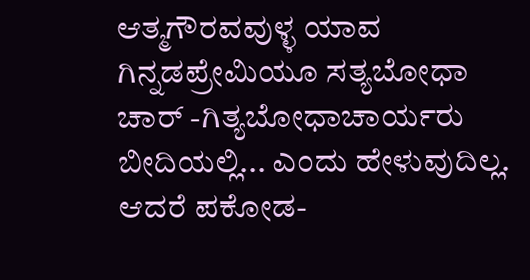ಆತ್ಮಗೌರವವುಳ್ಳ ಯಾವ ಗಿನ್ನಡಪ್ರೇಮಿಯೂ ಸತ್ಯಬೋಧಾ ಚಾರ್ -ಗಿತ್ಯಬೋಧಾಚಾರ್ಯರು ಬೀದಿಯಲ್ಲಿ... ಎಂದು ಹೇಳುವುದಿಲ್ಲ. ಆದರೆ ಪಕೋಡ-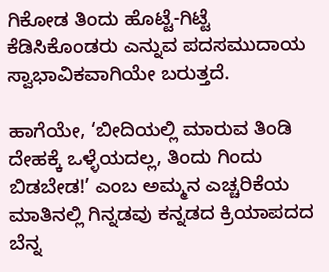ಗಿಕೋಡ ತಿಂದು ಹೊಟ್ಟೆ-ಗಿಟ್ಟೆ ಕೆಡಿಸಿಕೊಂಡರು ಎನ್ನುವ ಪದಸಮುದಾಯ ಸ್ವಾಭಾವಿಕವಾಗಿಯೇ ಬರುತ್ತದೆ.

ಹಾಗೆಯೇ, ‘ಬೀದಿಯಲ್ಲಿ ಮಾರುವ ತಿಂಡಿ ದೇಹಕ್ಕೆ ಒಳ್ಳೆಯದಲ್ಲ, ತಿಂದು ಗಿಂದು ಬಿಡಬೇಡ!’ ಎಂಬ ಅಮ್ಮನ ಎಚ್ಚರಿಕೆಯ ಮಾತಿನಲ್ಲಿ ಗಿನ್ನಡವು ಕನ್ನಡದ ಕ್ರಿಯಾಪದದ ಬೆನ್ನ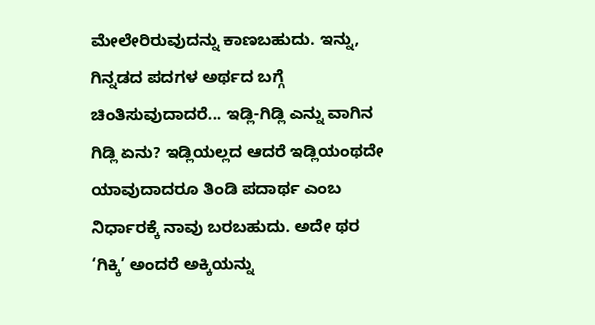ಮೇಲೇರಿರುವುದನ್ನು ಕಾಣಬಹುದು. ಇನ್ನು, ಗಿನ್ನಡದ ಪದಗಳ ಅರ್ಥದ ಬಗ್ಗೆ ಚಿಂತಿಸುವುದಾದರೆ... ಇಡ್ಲಿ-ಗಿಡ್ಲಿ ಎನ್ನು ವಾಗಿನ ಗಿಡ್ಲಿ ಏನು? ಇಡ್ಲಿಯಲ್ಲದ ಆದರೆ ಇಡ್ಲಿಯಂಥದೇ ಯಾವುದಾದರೂ ತಿಂಡಿ ಪದಾರ್ಥ ಎಂಬ ನಿರ್ಧಾರಕ್ಕೆ ನಾವು ಬರಬಹುದು. ಅದೇ ಥರ ‘ಗಿಕ್ಕಿ’ ಅಂದರೆ ಅಕ್ಕಿಯನ್ನು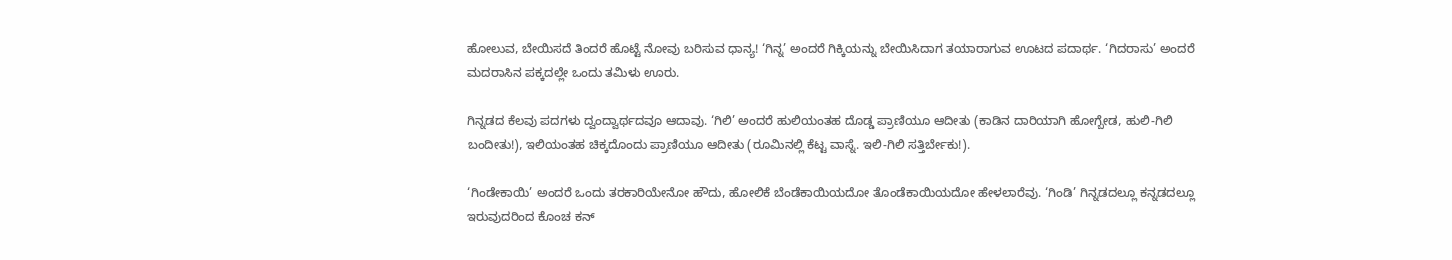ಹೋಲುವ, ಬೇಯಿಸದೆ ತಿಂದರೆ ಹೊಟ್ಟೆ ನೋವು ಬರಿಸುವ ಧಾನ್ಯ! ‘ಗಿನ್ನ’ ಅಂದರೆ ಗಿಕ್ಕಿಯನ್ನು ಬೇಯಿಸಿದಾಗ ತಯಾರಾಗುವ ಊಟದ ಪದಾರ್ಥ. ‘ಗಿದರಾಸು’ ಅಂದರೆ ಮದರಾಸಿನ ಪಕ್ಕದಲ್ಲೇ ಒಂದು ತಮಿಳು ಊರು.

ಗಿನ್ನಡದ ಕೆಲವು ಪದಗಳು ದ್ವಂದ್ವಾರ್ಥದವೂ ಆದಾವು. ‘ಗಿಲಿ’ ಅಂದರೆ ಹುಲಿಯಂತಹ ದೊಡ್ಡ ಪ್ರಾಣಿಯೂ ಆದೀತು (ಕಾಡಿನ ದಾರಿಯಾಗಿ ಹೋಗ್ಬೇಡ, ಹುಲಿ-ಗಿಲಿ ಬಂದೀತು!), ಇಲಿಯಂತಹ ಚಿಕ್ಕದೊಂದು ಪ್ರಾಣಿಯೂ ಆದೀತು (ರೂಮಿನಲ್ಲಿ ಕೆಟ್ಟ ವಾಸ್ನೆ. ಇಲಿ-ಗಿಲಿ ಸತ್ತಿರ್ಬೇಕು!).

‘ಗಿಂಡೇಕಾಯಿ’ ಅಂದರೆ ಒಂದು ತರಕಾರಿಯೇನೋ ಹೌದು, ಹೋಲಿಕೆ ಬೆಂಡೆಕಾಯಿಯದೋ ತೊಂಡೆಕಾಯಿಯದೋ ಹೇಳಲಾರೆವು. ‘ಗಿಂಡಿ’ ಗಿನ್ನಡದಲ್ಲೂ ಕನ್ನಡದಲ್ಲೂ ಇರುವುದರಿಂದ ಕೊಂಚ ಕನ್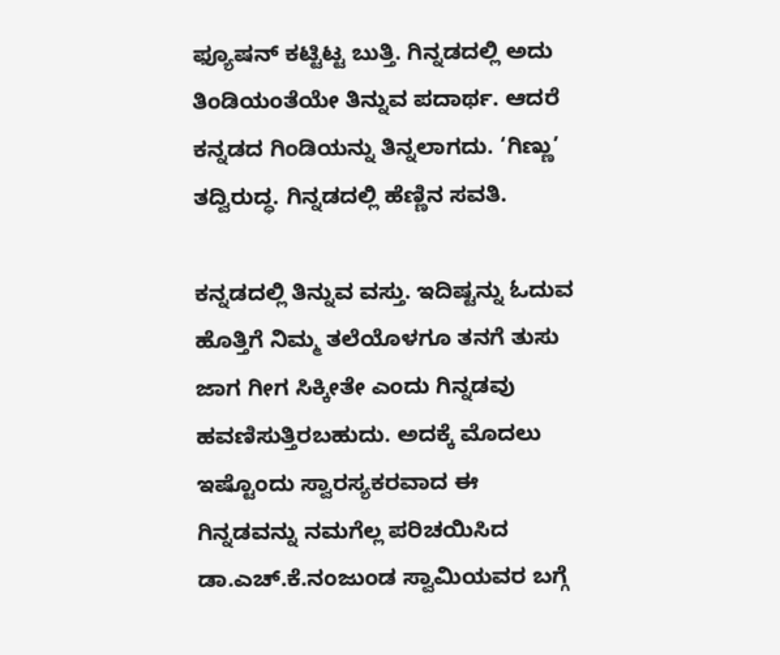ಫ್ಯೂಷನ್ ಕಟ್ಟಿಟ್ಟ ಬುತ್ತಿ. ಗಿನ್ನಡದಲ್ಲಿ ಅದು ತಿಂಡಿಯಂತೆಯೇ ತಿನ್ನುವ ಪದಾರ್ಥ. ಆದರೆ ಕನ್ನಡದ ಗಿಂಡಿಯನ್ನು ತಿನ್ನಲಾಗದು. ‘ಗಿಣ್ಣು’ ತದ್ವಿರುದ್ಧ. ಗಿನ್ನಡದಲ್ಲಿ ಹೆಣ್ಣಿನ ಸವತಿ.

ಕನ್ನಡದಲ್ಲಿ ತಿನ್ನುವ ವಸ್ತು. ಇದಿಷ್ಟನ್ನು ಓದುವ ಹೊತ್ತಿಗೆ ನಿಮ್ಮ ತಲೆಯೊಳಗೂ ತನಗೆ ತುಸು ಜಾಗ ಗೀಗ ಸಿಕ್ಕೀತೇ ಎಂದು ಗಿನ್ನಡವು ಹವಣಿಸುತ್ತಿರಬಹುದು. ಅದಕ್ಕೆ ಮೊದಲು ಇಷ್ಟೊಂದು ಸ್ವಾರಸ್ಯಕರವಾದ ಈ ಗಿನ್ನಡವನ್ನು ನಮಗೆಲ್ಲ ಪರಿಚಯಿಸಿದ ಡಾ.ಎಚ್.ಕೆ.ನಂಜುಂಡ ಸ್ವಾಮಿಯವರ ಬಗ್ಗೆ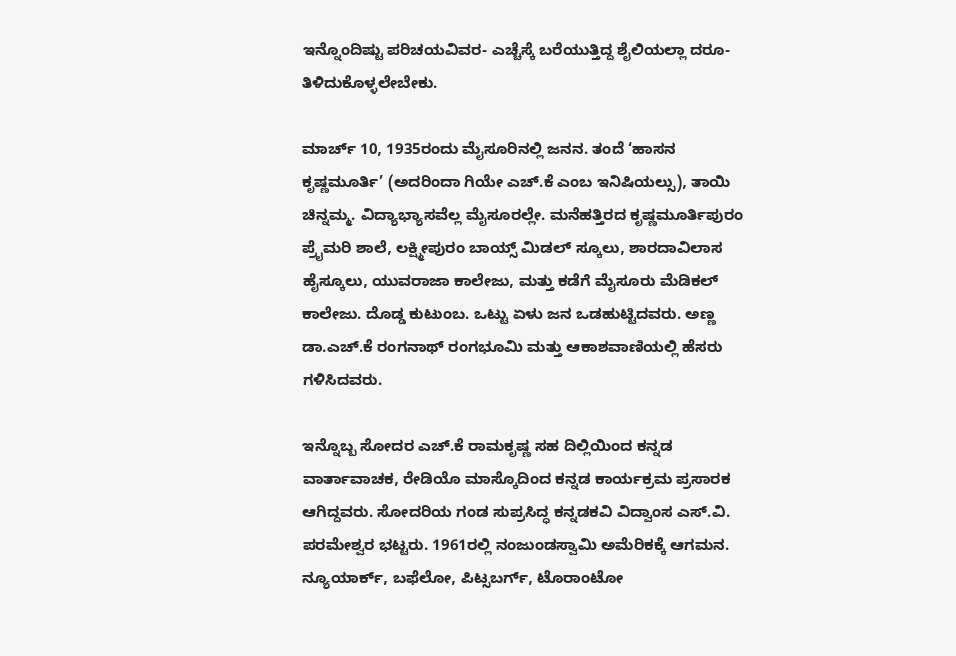ಇನ್ನೊಂದಿಷ್ಟು ಪರಿಚಯವಿವರ- ಎಚ್ಚೆಸ್ಕೆ ಬರೆಯುತ್ತಿದ್ದ ಶೈಲಿಯಲ್ಲಾ ದರೂ- ತಿಳಿದುಕೊಳ್ಳಲೇಬೇಕು.

ಮಾರ್ಚ್ 10, 1935ರಂದು ಮೈಸೂರಿನಲ್ಲಿ ಜನನ. ತಂದೆ ‘ಹಾಸನ ಕೃಷ್ಣಮೂರ್ತಿ’ (ಅದರಿಂದಾ ಗಿಯೇ ಎಚ್.ಕೆ ಎಂಬ ಇನಿಷಿಯಲ್ಸು), ತಾಯಿ ಚಿನ್ನಮ್ಮ. ವಿದ್ಯಾಭ್ಯಾಸವೆಲ್ಲ ಮೈಸೂರಲ್ಲೇ. ಮನೆಹತ್ತಿರದ ಕೃಷ್ಣಮೂರ್ತಿಪುರಂ ಪ್ರೈಮರಿ ಶಾಲೆ, ಲಕ್ಷ್ಮೀಪುರಂ ಬಾಯ್ಸ್ ಮಿಡಲ್ ಸ್ಕೂಲು, ಶಾರದಾವಿಲಾಸ ಹೈಸ್ಕೂಲು, ಯುವರಾಜಾ ಕಾಲೇಜು, ಮತ್ತು ಕಡೆಗೆ ಮೈಸೂರು ಮೆಡಿಕಲ್ ಕಾಲೇಜು. ದೊಡ್ಡ ಕುಟುಂಬ. ಒಟ್ಟು ಏಳು ಜನ ಒಡಹುಟ್ಟಿದವರು. ಅಣ್ಣ ಡಾ.ಎಚ್.ಕೆ ರಂಗನಾಥ್ ರಂಗಭೂಮಿ ಮತ್ತು ಆಕಾಶವಾಣಿಯಲ್ಲಿ ಹೆಸರು ಗಳಿಸಿದವರು.

ಇನ್ನೊಬ್ಬ ಸೋದರ ಎಚ್.ಕೆ ರಾಮಕೃಷ್ಣ ಸಹ ದಿಲ್ಲಿಯಿಂದ ಕನ್ನಡ ವಾರ್ತಾವಾಚಕ, ರೇಡಿಯೊ ಮಾಸ್ಕೊದಿಂದ ಕನ್ನಡ ಕಾರ್ಯಕ್ರಮ ಪ್ರಸಾರಕ ಆಗಿದ್ದವರು. ಸೋದರಿಯ ಗಂಡ ಸುಪ್ರಸಿದ್ಧ ಕನ್ನಡಕವಿ ವಿದ್ವಾಂಸ ಎಸ್.ವಿ. ಪರಮೇಶ್ವರ ಭಟ್ಟರು. 1961ರಲ್ಲಿ ನಂಜುಂಡಸ್ವಾಮಿ ಅಮೆರಿಕಕ್ಕೆ ಆಗಮನ. ನ್ಯೂಯಾರ್ಕ್, ಬಫೆಲೋ, ಪಿಟ್ಸಬರ್ಗ್, ಟೊರಾಂಟೋ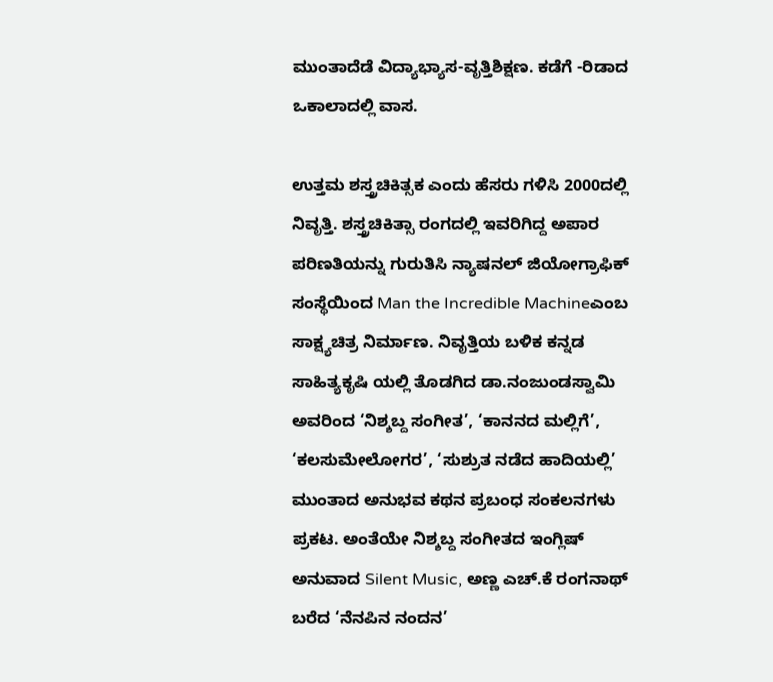ಮುಂತಾದೆಡೆ ವಿದ್ಯಾಭ್ಯಾಸ-ವೃತ್ತಿಶಿಕ್ಷಣ. ಕಡೆಗೆ -ರಿಡಾದ ಒಕಾಲಾದಲ್ಲಿ ವಾಸ.

ಉತ್ತಮ ಶಸ್ತ್ರಚಿಕಿತ್ಸಕ ಎಂದು ಹೆಸರು ಗಳಿಸಿ 2000ದಲ್ಲಿ ನಿವೃತ್ತಿ. ಶಸ್ತ್ರಚಿಕಿತ್ಸಾ ರಂಗದಲ್ಲಿ ಇವರಿಗಿದ್ದ ಅಪಾರ ಪರಿಣತಿಯನ್ನು ಗುರುತಿಸಿ ನ್ಯಾಷನಲ್ ಜಿಯೋಗ್ರಾಫಿಕ್ ಸಂಸ್ಥೆಯಿಂದ Man the Incredible Machineಎಂಬ ಸಾಕ್ಷ್ಯಚಿತ್ರ ನಿರ್ಮಾಣ. ನಿವೃತ್ತಿಯ ಬಳಿಕ ಕನ್ನಡ ಸಾಹಿತ್ಯಕೃಷಿ ಯಲ್ಲಿ ತೊಡಗಿದ ಡಾ.ನಂಜುಂಡಸ್ವಾಮಿ ಅವರಿಂದ ‘ನಿಶ್ಶಬ್ದ ಸಂಗೀತ’, ‘ಕಾನನದ ಮಲ್ಲಿಗೆ’, ‘ಕಲಸುಮೇಲೋಗರ’, ‘ಸುಶ್ರುತ ನಡೆದ ಹಾದಿಯಲ್ಲಿ’ ಮುಂತಾದ ಅನುಭವ ಕಥನ ಪ್ರಬಂಧ ಸಂಕಲನಗಳು ಪ್ರಕಟ. ಅಂತೆಯೇ ನಿಶ್ಶಬ್ದ ಸಂಗೀತದ ಇಂಗ್ಲಿಷ್ ಅನುವಾದ Silent Music, ಅಣ್ಣ ಎಚ್.ಕೆ ರಂಗನಾಥ್ ಬರೆದ ‘ನೆನಪಿನ ನಂದನ’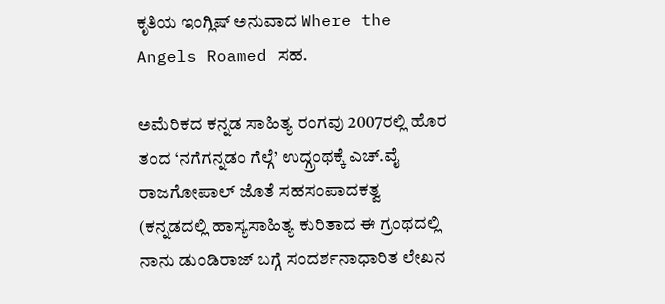ಕೃತಿಯ ಇಂಗ್ಲಿಷ್ ಅನುವಾದ Where the Angels Roamed ಸಹ.

ಅಮೆರಿಕದ ಕನ್ನಡ ಸಾಹಿತ್ಯ ರಂಗವು 2007ರಲ್ಲಿ ಹೊರ ತಂದ ‘ನಗೆಗನ್ನಡಂ ಗೆಲ್ಗೆ’ ಉದ್ಗ್ರಂಥಕ್ಕೆ ಎಚ್.ವೈ ರಾಜಗೋಪಾಲ್ ಜೊತೆ ಸಹಸಂಪಾದಕತ್ವ (ಕನ್ನಡದಲ್ಲಿ ಹಾಸ್ಯಸಾಹಿತ್ಯ ಕುರಿತಾದ ಈ ಗ್ರಂಥದಲ್ಲಿ ನಾನು ಡುಂಡಿರಾಜ್ ಬಗ್ಗೆ ಸಂದರ್ಶನಾಧಾರಿತ ಲೇಖನ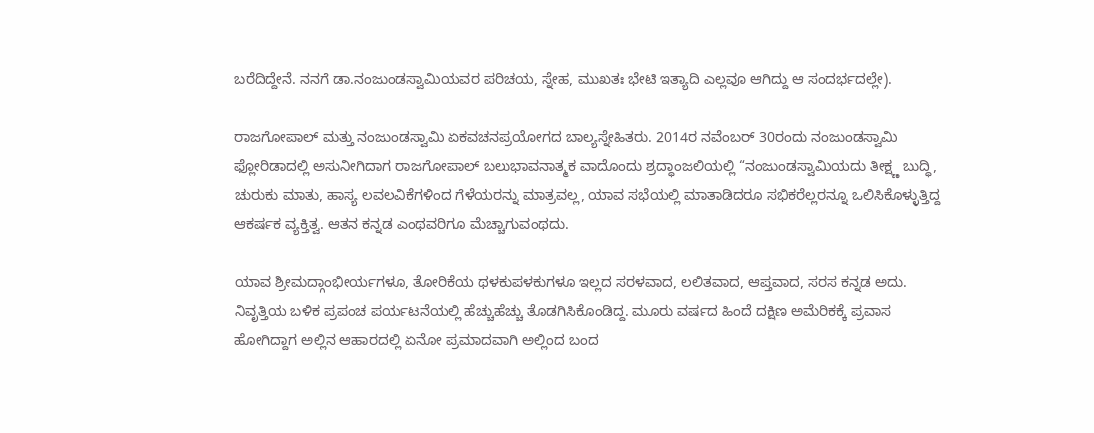ಬರೆದಿದ್ದೇನೆ. ನನಗೆ ಡಾ.ನಂಜುಂಡಸ್ವಾಮಿಯವರ ಪರಿಚಯ, ಸ್ನೇಹ, ಮುಖತಃ ಭೇಟಿ ಇತ್ಯಾದಿ ಎಲ್ಲವೂ ಆಗಿದ್ದು ಆ ಸಂದರ್ಭದಲ್ಲೇ).

ರಾಜಗೋಪಾಲ್ ಮತ್ತು ನಂಜುಂಡಸ್ವಾಮಿ ಏಕವಚನಪ್ರಯೋಗದ ಬಾಲ್ಯಸ್ನೇಹಿತರು. 2014ರ ನವೆಂಬರ್ 30ರಂದು ನಂಜುಂಡಸ್ವಾಮಿ ಫ್ಲೋರಿಡಾದಲ್ಲಿ ಅಸುನೀಗಿದಾಗ ರಾಜಗೋಪಾಲ್ ಬಲುಭಾವನಾತ್ಮಕ ವಾದೊಂದು ಶ್ರದ್ಧಾಂಜಲಿಯಲ್ಲಿ “ನಂಜುಂಡಸ್ವಾಮಿಯದು ತೀಕ್ಷ್ಣ ಬುದ್ಧಿ, ಚುರುಕು ಮಾತು, ಹಾಸ್ಯ ಲವಲವಿಕೆಗಳಿಂದ ಗೆಳೆಯರನ್ನು ಮಾತ್ರವಲ್ಲ, ಯಾವ ಸಭೆಯಲ್ಲಿ ಮಾತಾಡಿದರೂ ಸಭಿಕರೆಲ್ಲರನ್ನೂ ಒಲಿಸಿಕೊಳ್ಳುತ್ತಿದ್ದ ಆಕರ್ಷಕ ವ್ಯಕ್ತಿತ್ವ. ಆತನ ಕನ್ನಡ ಎಂಥವರಿಗೂ ಮೆಚ್ಚಾಗುವಂಥದು.

ಯಾವ ಶ್ರೀಮದ್ಗಾಂಭೀರ್ಯಗಳೂ, ತೋರಿಕೆಯ ಥಳಕುಪಳಕುಗಳೂ ಇಲ್ಲದ ಸರಳವಾದ, ಲಲಿತವಾದ, ಆಪ್ತವಾದ, ಸರಸ ಕನ್ನಡ ಅದು. ನಿವೃತ್ತಿಯ ಬಳಿಕ ಪ್ರಪಂಚ ಪರ್ಯಟನೆಯಲ್ಲಿ ಹೆಚ್ಚುಹೆಚ್ಚು ತೊಡಗಿಸಿಕೊಂಡಿದ್ದ. ಮೂರು ವರ್ಷದ ಹಿಂದೆ ದಕ್ಷಿಣ ಅಮೆರಿಕಕ್ಕೆ ಪ್ರವಾಸ ಹೋಗಿದ್ದಾಗ ಅಲ್ಲಿನ ಆಹಾರದಲ್ಲಿ ಏನೋ ಪ್ರಮಾದವಾಗಿ ಅಲ್ಲಿಂದ ಬಂದ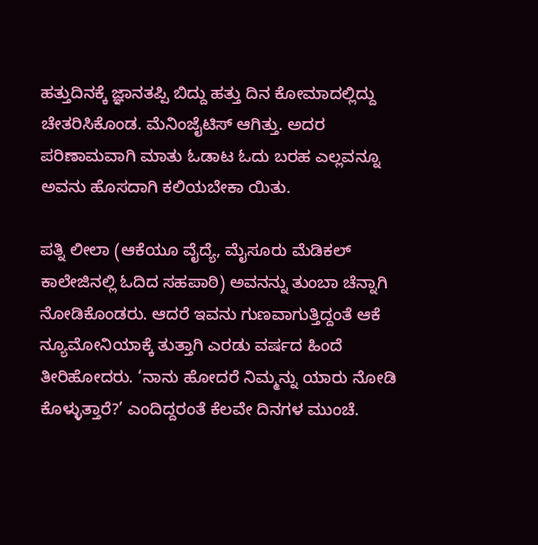ಹತ್ತುದಿನಕ್ಕೆ ಜ್ಞಾನತಪ್ಪಿ ಬಿದ್ದು ಹತ್ತು ದಿನ ಕೋಮಾದಲ್ಲಿದ್ದು ಚೇತರಿಸಿಕೊಂಡ. ಮೆನಿಂಜೈಟಿಸ್ ಆಗಿತ್ತು. ಅದರ ಪರಿಣಾಮವಾಗಿ ಮಾತು ಓಡಾಟ ಓದು ಬರಹ ಎಲ್ಲವನ್ನೂ ಅವನು ಹೊಸದಾಗಿ ಕಲಿಯಬೇಕಾ ಯಿತು.

ಪತ್ನಿ ಲೀಲಾ (ಆಕೆಯೂ ವೈದ್ಯೆ, ಮೈಸೂರು ಮೆಡಿಕಲ್ ಕಾಲೇಜಿನಲ್ಲಿ ಓದಿದ ಸಹಪಾಠಿ) ಅವನನ್ನು ತುಂಬಾ ಚೆನ್ನಾಗಿ ನೋಡಿಕೊಂಡರು. ಆದರೆ ಇವನು ಗುಣವಾಗುತ್ತಿದ್ದಂತೆ ಆಕೆ ನ್ಯೂಮೋನಿಯಾಕ್ಕೆ ತುತ್ತಾಗಿ ಎರಡು ವರ್ಷದ ಹಿಂದೆ ತೀರಿಹೋದರು. ‘ನಾನು ಹೋದರೆ ನಿಮ್ಮನ್ನು ಯಾರು ನೋಡಿ ಕೊಳ್ಳುತ್ತಾರೆ?’ ಎಂದಿದ್ದರಂತೆ ಕೆಲವೇ ದಿನಗಳ ಮುಂಚೆ.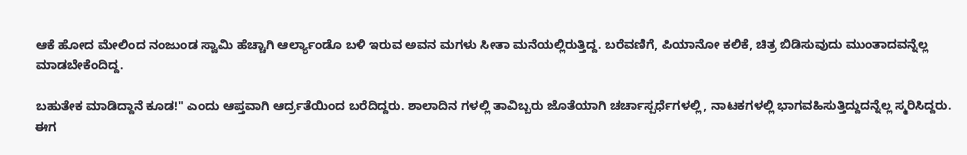ಆಕೆ ಹೋದ ಮೇಲಿಂದ ನಂಜುಂಡ ಸ್ವಾಮಿ ಹೆಚ್ಚಾಗಿ ಆರ್ಲ್ಯಾಂಡೊ ಬಳಿ ಇರುವ ಅವನ ಮಗಳು ಸೀತಾ ಮನೆಯಲ್ಲಿರುತ್ತಿದ್ದ. ಬರೆವಣಿಗೆ, ಪಿಯಾನೋ ಕಲಿಕೆ, ಚಿತ್ರ ಬಿಡಿಸುವುದು ಮುಂತಾದವನ್ನೆಲ್ಲ ಮಾಡಬೇಕೆಂದಿದ್ದ.

ಬಹುತೇಕ ಮಾಡಿದ್ದಾನೆ ಕೂಡ!" ಎಂದು ಆಪ್ತವಾಗಿ ಆರ್ದ್ರತೆಯಿಂದ ಬರೆದಿದ್ದರು. ಶಾಲಾದಿನ ಗಳಲ್ಲಿ ತಾವಿಬ್ಬರು ಜೊತೆಯಾಗಿ ಚರ್ಚಾಸ್ಪರ್ಧೆಗಳಲ್ಲಿ, ನಾಟಕಗಳಲ್ಲಿ ಭಾಗವಹಿಸುತ್ತಿದ್ದುದನ್ನೆಲ್ಲ ಸ್ಮರಿಸಿದ್ದರು. ಈಗ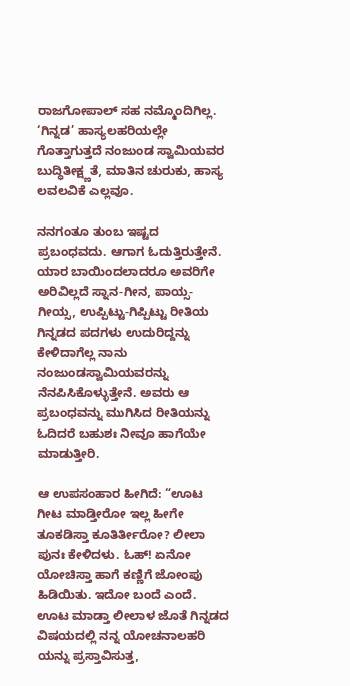ರಾಜಗೋಪಾಲ್ ಸಹ ನಮ್ಮೊಂದಿಗಿಲ್ಲ. ‘ಗಿನ್ನಡ’ ಹಾಸ್ಯಲಹರಿಯಲ್ಲೇ ಗೊತ್ತಾಗುತ್ತದೆ ನಂಜುಂಡ ಸ್ವಾಮಿಯವರ ಬುದ್ಧಿತೀಕ್ಷ್ಣತೆ, ಮಾತಿನ ಚುರುಕು, ಹಾಸ್ಯ ಲವಲವಿಕೆ ಎಲ್ಲವೂ.

ನನಗಂತೂ ತುಂಬ ಇಷ್ಟದ ಪ್ರಬಂಧವದು. ಆಗಾಗ ಓದುತ್ತಿರುತ್ತೇನೆ. ಯಾರ ಬಾಯಿಂದಲಾದರೂ ಅವರಿಗೇ ಅರಿವಿಲ್ಲದೆ ಸ್ನಾನ-ಗೀನ, ಪಾಯ್ಸ-ಗೀಯ್ಸ, ಉಪ್ಪಿಟ್ಟು-ಗಿಪ್ಪಿಟ್ಟು ರೀತಿಯ ಗಿನ್ನಡದ ಪದಗಳು ಉದುರಿದ್ದನ್ನು ಕೇಳಿದಾಗೆಲ್ಲ ನಾನು ನಂಜುಂಡಸ್ವಾಮಿಯವರನ್ನು ನೆನಪಿಸಿಕೊಳ್ಳುತ್ತೇನೆ. ಅವರು ಆ ಪ್ರಬಂಧವನ್ನು ಮುಗಿಸಿದ ರೀತಿಯನ್ನು ಓದಿದರೆ ಬಹುಶಃ ನೀವೂ ಹಾಗೆಯೇ ಮಾಡುತ್ತೀರಿ.

ಆ ಉಪಸಂಹಾರ ಹೀಗಿದೆ: “ಊಟ ಗೀಟ ಮಾಡ್ತೀರೋ ಇಲ್ಲ ಹೀಗೇ ತೂಕಡಿಸ್ತಾ ಕೂತಿರ್ತೀರೋ? ಲೀಲಾ ಪುನಃ ಕೇಳಿದಳು. ಓಹ್! ಏನೋ ಯೋಚಿಸ್ತಾ ಹಾಗೆ ಕಣ್ಣಿಗೆ ಜೋಂಪು ಹಿಡಿಯಿತು. ಇದೋ ಬಂದೆ ಎಂದೆ. ಊಟ ಮಾಡ್ತಾ ಲೀಲಾಳ ಜೊತೆ ಗಿನ್ನಡದ ವಿಷಯದಲ್ಲಿ ನನ್ನ ಯೋಚನಾಲಹರಿ ಯನ್ನು ಪ್ರಸ್ತಾವಿಸುತ್ತ,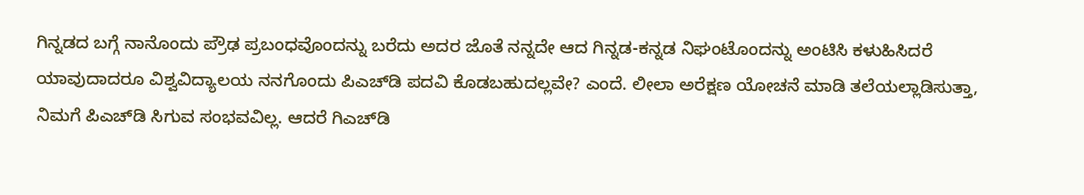ಗಿನ್ನಡದ ಬಗ್ಗೆ ನಾನೊಂದು ಪ್ರೌಢ ಪ್ರಬಂಧವೊಂದನ್ನು ಬರೆದು ಅದರ ಜೊತೆ ನನ್ನದೇ ಆದ ಗಿನ್ನಡ-ಕನ್ನಡ ನಿಘಂಟೊಂದನ್ನು ಅಂಟಿಸಿ ಕಳುಹಿಸಿದರೆ ಯಾವುದಾದರೂ ವಿಶ್ವವಿದ್ಯಾಲಯ ನನಗೊಂದು ಪಿಎಚ್‌ಡಿ ಪದವಿ ಕೊಡಬಹುದಲ್ಲವೇ? ಎಂದೆ. ಲೀಲಾ ಅರೆಕ್ಷಣ ಯೋಚನೆ ಮಾಡಿ ತಲೆಯಲ್ಲಾಡಿಸುತ್ತಾ, ನಿಮಗೆ ಪಿಎಚ್‌ಡಿ ಸಿಗುವ ಸಂಭವವಿಲ್ಲ. ಆದರೆ ಗಿಎಚ್‌ಡಿ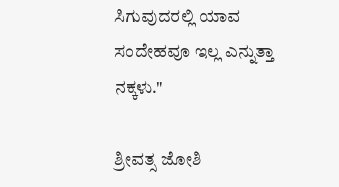ಸಿಗುವುದರಲ್ಲಿ ಯಾವ ಸಂದೇಹವೂ ಇಲ್ಲ ಎನ್ನುತ್ತಾ ನಕ್ಕಳು."

ಶ್ರೀವತ್ಸ ಜೋಶಿ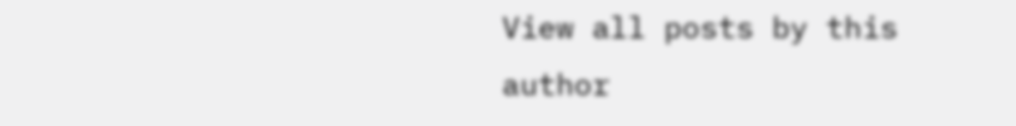View all posts by this author